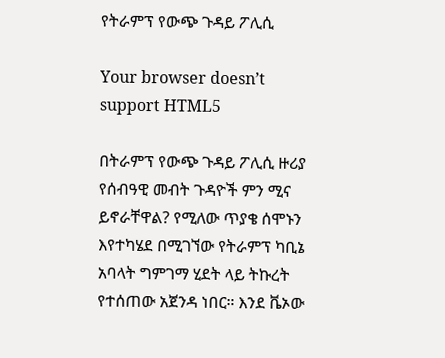የትራምፕ የውጭ ጉዳይ ፖሊሲ

Your browser doesn’t support HTML5

በትራምፕ የውጭ ጉዳይ ፖሊሲ ዙሪያ የሰብዓዊ መብት ጉዳዮች ምን ሚና ይኖራቸዋል? የሚለው ጥያቄ ሰሞኑን እየተካሄደ በሚገኘው የትራምፕ ካቢኔ አባላት ግምገማ ሂደት ላይ ትኩረት የተሰጠው አጀንዳ ነበር። እንደ ቬኦው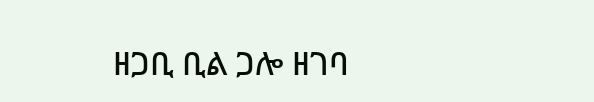ዘጋቢ ቢል ጋሎ ዘገባ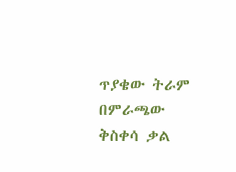ጥያቄው ትራም በምራጫው ቅስቀሳ ቃል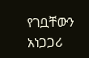የገቧቸውን አነጋጋሪ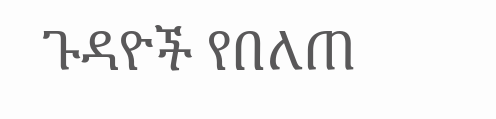ጉዳዮች የበለጠ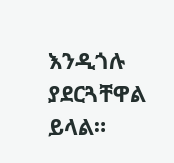እንዲጎሉ ያደርጓቸዋል ይላል።